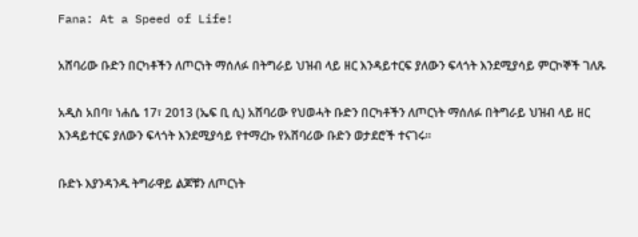Fana: At a Speed of Life!

አሸባሪው ቡድን በርካቶችን ለጦርነት ማሰለፉ በትግራይ ህዝብ ላይ ዘር እንዳይተርፍ ያለውን ፍላጎት እንደሚያሳይ ምርኮኞች ገለጹ

አዲስ አበባ፣ ነሐሴ 17፣ 2013 (ኤፍ ቢ ሲ) አሸባሪው የህወሓት ቡድን በርካቶችን ለጦርነት ማሰለፉ በትግራይ ህዝብ ላይ ዘር እንዳይተርፍ ያለውን ፍላጎት እንደሚያሳይ የተማረኩ የአሸባሪው ቡድን ወታደሮች ተናገሩ።

ቡድኑ እያንዳንዱ ትግራዋይ ልጆቹን ለጦርነት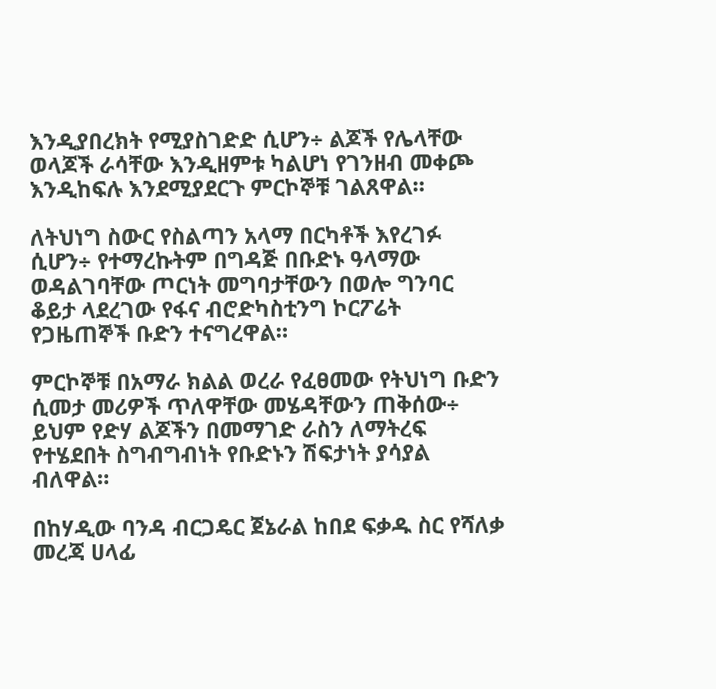እንዲያበረክት የሚያስገድድ ሲሆን÷ ልጆች የሌላቸው ወላጆች ራሳቸው እንዲዘምቱ ካልሆነ የገንዘብ መቀጮ እንዲከፍሉ እንደሚያደርጉ ምርኮኞቹ ገልጸዋል።

ለትህነግ ስውር የስልጣን አላማ በርካቶች እየረገፉ ሲሆን÷ የተማረኩትም በግዳጅ በቡድኑ ዓላማው ወዳልገባቸው ጦርነት መግባታቸውን በወሎ ግንባር ቆይታ ላደረገው የፋና ብሮድካስቲንግ ኮርፖሬት የጋዜጠኞች ቡድን ተናግረዋል።

ምርኮኞቹ በአማራ ክልል ወረራ የፈፀመው የትህነግ ቡድን ሲመታ መሪዎች ጥለዋቸው መሄዳቸውን ጠቅሰው÷ ይህም የድሃ ልጆችን በመማገድ ራስን ለማትረፍ የተሄደበት ስግብግብነት የቡድኑን ሽፍታነት ያሳያል ብለዋል።

በከሃዲው ባንዳ ብርጋዴር ጀኔራል ከበደ ፍቃዱ ስር የሻለቃ መረጃ ሀላፊ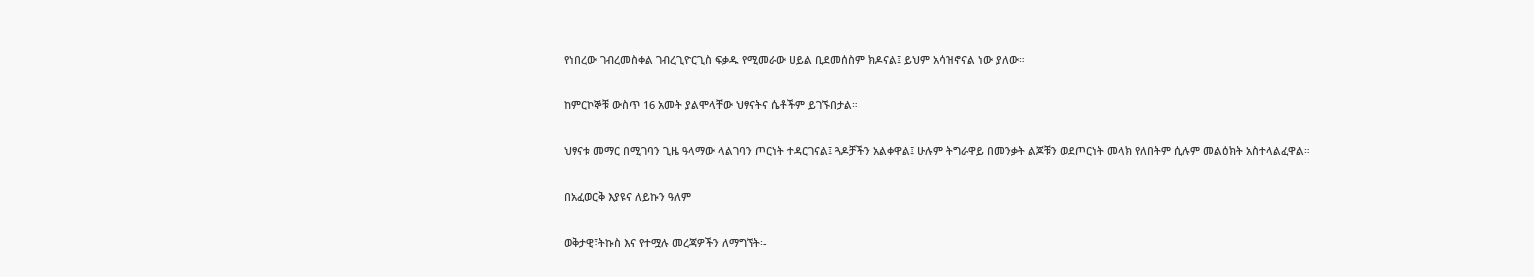የነበረው ገብረመስቀል ገብረጊዮርጊስ ፍቃዱ የሚመራው ሀይል ቢደመሰስም ክዶናል፤ ይህም አሳዝኖናል ነው ያለው።

ከምርኮኞቹ ውስጥ 16 አመት ያልሞላቸው ህፃናትና ሴቶችም ይገኙበታል።

ህፃናቱ መማር በሚገባን ጊዜ ዓላማው ላልገባን ጦርነት ተዳርገናል፤ ጓዶቻችን አልቀዋል፤ ሁሉም ትግራዋይ በመንቃት ልጆቹን ወደጦርነት መላክ የለበትም ሲሉም መልዕክት አስተላልፈዋል።

በአፈወርቅ እያዩና ለይኩን ዓለም

ወቅታዊ፣ትኩስ እና የተሟሉ መረጃዎችን ለማግኘት፡-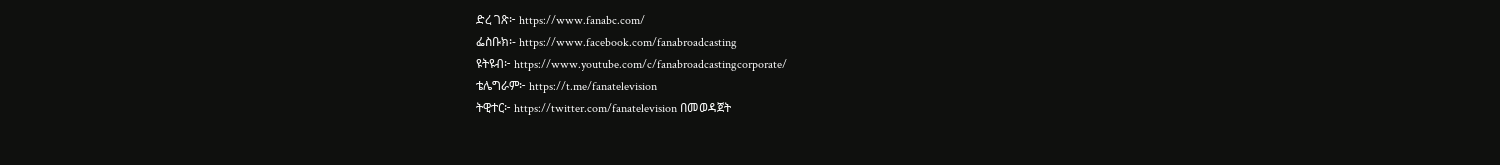ድረ ገጽ፦ https://www.fanabc.com/
ፌስቡክ፡- https://www.facebook.com/fanabroadcasting
ዩትዩብ፦ https://www.youtube.com/c/fanabroadcastingcorporate/
ቴሌግራም፦ https://t.me/fanatelevision
ትዊተር፦ https://twitter.com/fanatelevision በመወዳጀት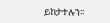ይከታተሉን፡፡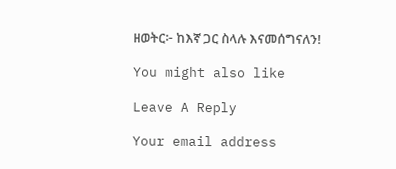ዘወትር፦ ከእኛ ጋር ስላሉ እናመሰግናለን!

You might also like

Leave A Reply

Your email address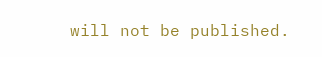will not be published.